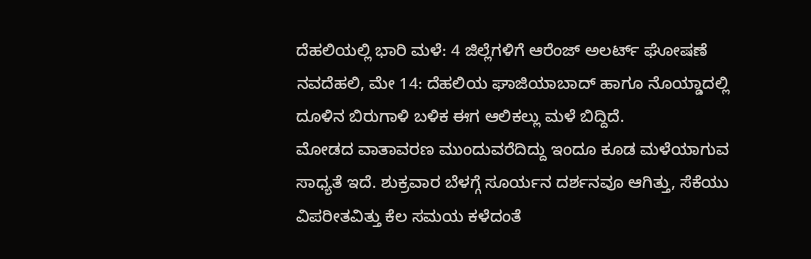ದೆಹಲಿಯಲ್ಲಿ ಭಾರಿ ಮಳೆ: 4 ಜಿಲ್ಲೆಗಳಿಗೆ ಆರೆಂಜ್ ಅಲರ್ಟ್ ಘೋಷಣೆ
ನವದೆಹಲಿ, ಮೇ 14: ದೆಹಲಿಯ ಘಾಜಿಯಾಬಾದ್ ಹಾಗೂ ನೊಯ್ಡಾದಲ್ಲಿ ದೂಳಿನ ಬಿರುಗಾಳಿ ಬಳಿಕ ಈಗ ಆಲಿಕಲ್ಲು ಮಳೆ ಬಿದ್ದಿದೆ.
ಮೋಡದ ವಾತಾವರಣ ಮುಂದುವರೆದಿದ್ದು ಇಂದೂ ಕೂಡ ಮಳೆಯಾಗುವ ಸಾಧ್ಯತೆ ಇದೆ. ಶುಕ್ರವಾರ ಬೆಳಗ್ಗೆ ಸೂರ್ಯನ ದರ್ಶನವೂ ಆಗಿತ್ತು, ಸೆಕೆಯು ವಿಪರೀತವಿತ್ತು ಕೆಲ ಸಮಯ ಕಳೆದಂತೆ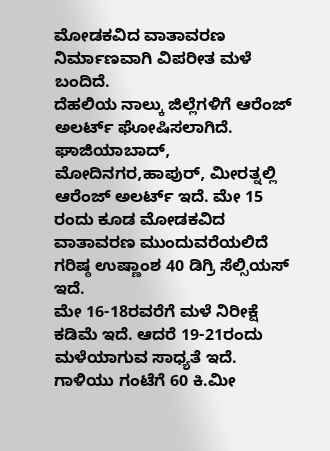ಮೋಡಕವಿದ ವಾತಾವರಣ ನಿರ್ಮಾಣವಾಗಿ ವಿಪರೀತ ಮಳೆ ಬಂದಿದೆ.
ದೆಹಲಿಯ ನಾಲ್ಕು ಜಿಲ್ಲೆಗಳಿಗೆ ಆರೆಂಜ್ ಅಲರ್ಟ್ ಘೋಷಿಸಲಾಗಿದೆ. ಘಾಜಿಯಾಬಾದ್, ಮೋದಿನಗರ,ಹಾಪುರ್, ಮೀರತ್ನಲ್ಲಿ ಆರೆಂಜ್ ಅಲರ್ಟ್ ಇದೆ. ಮೇ 15 ರಂದು ಕೂಡ ಮೋಡಕವಿದ ವಾತಾವರಣ ಮುಂದುವರೆಯಲಿದೆ ಗರಿಷ್ಠ ಉಷ್ಣಾಂಶ 40 ಡಿಗ್ರಿ ಸೆಲ್ಸಿಯಸ್ ಇದೆ.
ಮೇ 16-18ರವರೆಗೆ ಮಳೆ ನಿರೀಕ್ಷೆ ಕಡಿಮೆ ಇದೆ. ಆದರೆ 19-21ರಂದು ಮಳೆಯಾಗುವ ಸಾಧ್ಯತೆ ಇದೆ. ಗಾಳಿಯು ಗಂಟೆಗೆ 60 ಕಿ.ಮೀ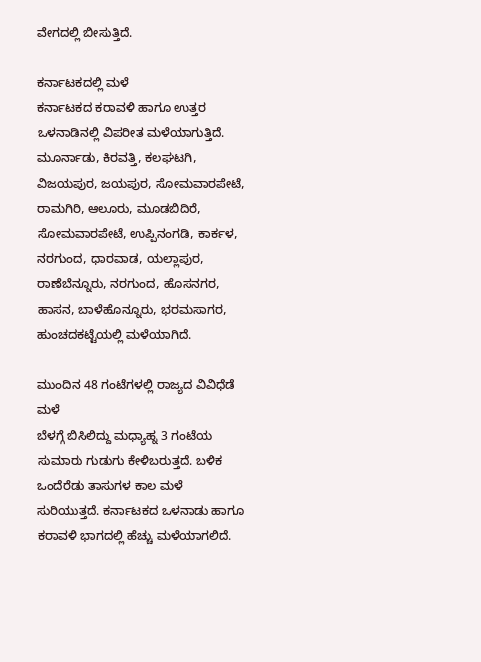ವೇಗದಲ್ಲಿ ಬೀಸುತ್ತಿದೆ.

ಕರ್ನಾಟಕದಲ್ಲಿ ಮಳೆ
ಕರ್ನಾಟಕದ ಕರಾವಳಿ ಹಾಗೂ ಉತ್ತರ ಒಳನಾಡಿನಲ್ಲಿ ವಿಪರೀತ ಮಳೆಯಾಗುತ್ತಿದೆ. ಮೂರ್ನಾಡು, ಕಿರವತ್ತಿ, ಕಲಘಟಗಿ, ವಿಜಯಪುರ, ಜಯಪುರ, ಸೋಮವಾರಪೇಟೆ, ರಾಮಗಿರಿ, ಆಲೂರು, ಮೂಡಬಿದಿರೆ, ಸೋಮವಾರಪೇಟೆ, ಉಪ್ಪಿನಂಗಡಿ, ಕಾರ್ಕಳ, ನರಗುಂದ, ಧಾರವಾಡ, ಯಲ್ಲಾಪುರ, ರಾಣೆಬೆನ್ನೂರು, ನರಗುಂದ, ಹೊಸನಗರ, ಹಾಸನ, ಬಾಳೆಹೊನ್ನೂರು, ಭರಮಸಾಗರ, ಹುಂಚದಕಟ್ಟೆಯಲ್ಲಿ ಮಳೆಯಾಗಿದೆ.

ಮುಂದಿನ 48 ಗಂಟೆಗಳಲ್ಲಿ ರಾಜ್ಯದ ವಿವಿಧೆಡೆ ಮಳೆ
ಬೆಳಗ್ಗೆ ಬಿಸಿಲಿದ್ದು ಮಧ್ಯಾಹ್ನ 3 ಗಂಟೆಯ ಸುಮಾರು ಗುಡುಗು ಕೇಳಿಬರುತ್ತದೆ. ಬಳಿಕ ಒಂದೆರೆಡು ತಾಸುಗಳ ಕಾಲ ಮಳೆ ಸುರಿಯುತ್ತದೆ. ಕರ್ನಾಟಕದ ಒಳನಾಡು ಹಾಗೂ ಕರಾವಳಿ ಭಾಗದಲ್ಲಿ ಹೆಚ್ಚು ಮಳೆಯಾಗಲಿದೆ.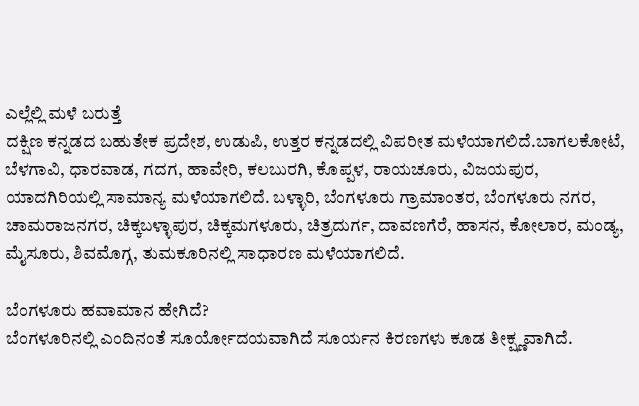ಎಲ್ಲೆಲ್ಲಿ ಮಳೆ ಬರುತ್ತೆ
ದಕ್ಷಿಣ ಕನ್ನಡದ ಬಹುತೇಕ ಪ್ರದೇಶ, ಉಡುಪಿ, ಉತ್ತರ ಕನ್ನಡದಲ್ಲಿ ವಿಪರೀತ ಮಳೆಯಾಗಲಿದೆ.ಬಾಗಲಕೋಟೆ, ಬೆಳಗಾವಿ, ಧಾರವಾಡ, ಗದಗ, ಹಾವೇರಿ, ಕಲಬುರಗಿ, ಕೊಪ್ಪಳ, ರಾಯಚೂರು, ವಿಜಯಪುರ, ಯಾದಗಿರಿಯಲ್ಲಿ ಸಾಮಾನ್ಯ ಮಳೆಯಾಗಲಿದೆ. ಬಳ್ಳಾರಿ, ಬೆಂಗಳೂರು ಗ್ರಾಮಾಂತರ, ಬೆಂಗಳೂರು ನಗರ, ಚಾಮರಾಜನಗರ, ಚಿಕ್ಕಬಳ್ಳಾಪುರ, ಚಿಕ್ಕಮಗಳೂರು, ಚಿತ್ರದುರ್ಗ, ದಾವಣಗೆರೆ, ಹಾಸನ, ಕೋಲಾರ, ಮಂಡ್ಯ, ಮೈಸೂರು, ಶಿವಮೊಗ್ಗ, ತುಮಕೂರಿನಲ್ಲಿ ಸಾಧಾರಣ ಮಳೆಯಾಗಲಿದೆ.

ಬೆಂಗಳೂರು ಹವಾಮಾನ ಹೇಗಿದೆ?
ಬೆಂಗಳೂರಿನಲ್ಲಿ ಎಂದಿನಂತೆ ಸೂರ್ಯೋದಯವಾಗಿದೆ ಸೂರ್ಯನ ಕಿರಣಗಳು ಕೂಡ ತೀಕ್ಷ್ಣವಾಗಿದೆ.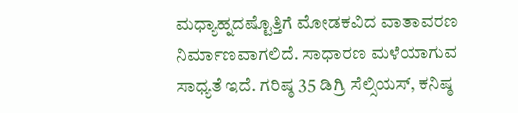ಮಧ್ಯಾಹ್ನದಷ್ಟೊತ್ತಿಗೆ ಮೋಡಕವಿದ ವಾತಾವರಣ ನಿರ್ಮಾಣವಾಗಲಿದೆ. ಸಾಧಾರಣ ಮಳೆಯಾಗುವ ಸಾಧ್ಯತೆ ಇದೆ. ಗರಿಷ್ಠ 35 ಡಿಗ್ರಿ ಸೆಲ್ಸಿಯಸ್, ಕನಿಷ್ಠ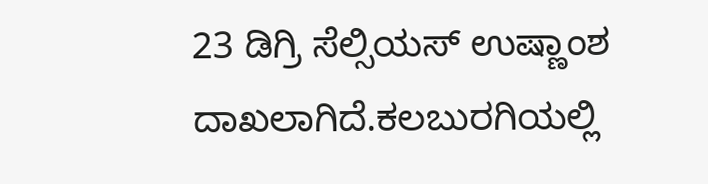23 ಡಿಗ್ರಿ ಸೆಲ್ಸಿಯಸ್ ಉಷ್ಣಾಂಶ ದಾಖಲಾಗಿದೆ.ಕಲಬುರಗಿಯಲ್ಲಿ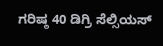ಗರಿಷ್ಠ 40 ಡಿಗ್ರಿ ಸೆಲ್ಸಿಯಸ್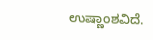ಉಷ್ಣಾಂಶವಿದೆ.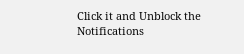Click it and Unblock the Notifications